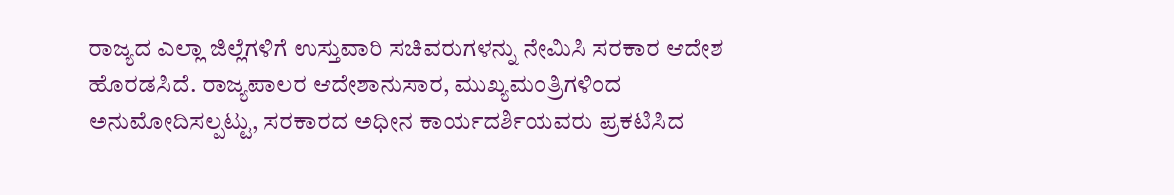ರಾಜ್ಯದ ಎಲ್ಲಾ ಜಿಲ್ಲೆಗಳಿಗೆ ಉಸ್ತುವಾರಿ ಸಚಿವರುಗಳನ್ನು ನೇಮಿಸಿ ಸರಕಾರ ಆದೇಶ ಹೊರಡಸಿದೆ. ರಾಜ್ಯಪಾಲರ ಆದೇಶಾನುಸಾರ, ಮುಖ್ಯಮಂತ್ರಿಗಳಿಂದ ಅನುಮೋದಿಸಲ್ಪಟ್ಟು, ಸರಕಾರದ ಅಧೀನ ಕಾರ್ಯದರ್ಶಿಯವರು ಪ್ರಕಟಿಸಿದ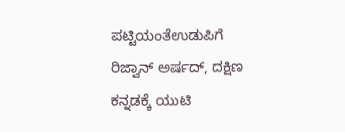ಪಟ್ಟಿಯಂತೆಉಡುಪಿಗೆ ರಿಜ್ವಾನ್ ಅರ್ಷದ್, ದಕ್ಷಿಣ ಕನ್ನಡಕ್ಕೆ ಯುಟಿ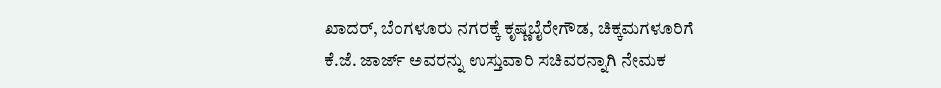ಖಾದರ್, ಬೆಂಗಳೂರು ನಗರಕ್ಕೆ ಕೃಷ್ಣಬೈರೇಗೌಡ, ಚಿಕ್ಕಮಗಳೂರಿಗೆ ಕೆ.ಜೆ. ಜಾರ್ಜ್ ಅವರನ್ನು ಉಸ್ತುವಾರಿ ಸಚಿವರನ್ನಾಗಿ ನೇಮಕ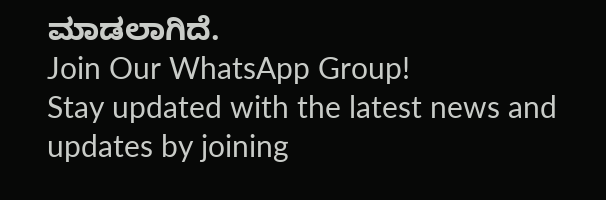ಮಾಡಲಾಗಿದೆ.
Join Our WhatsApp Group!
Stay updated with the latest news and updates by joining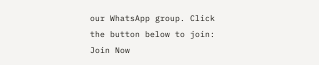our WhatsApp group. Click the button below to join:
Join Now